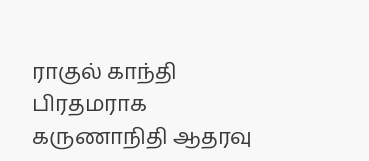ராகுல் காந்தி பிரதமராக கருணாநிதி ஆதரவு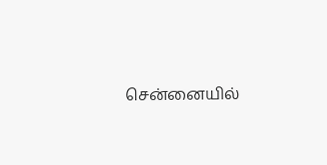சென்னையில்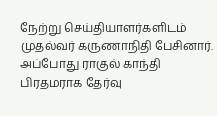நேற்று செய்தியாளர்களிடம் முதல்வர் கருணாநிதி பேசினார். அப்போது ராகுல் காந்தி பிரதமராக தேர்வு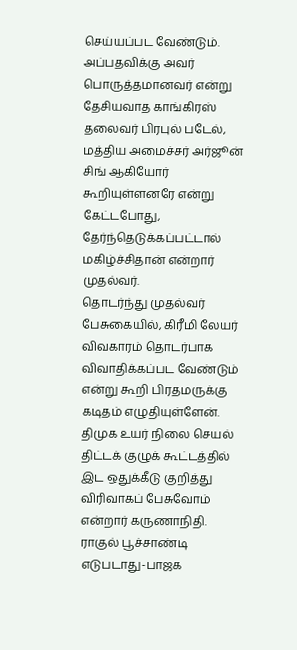செய்யப்பட வேண்டும். அப்பதவிக்கு அவர் பொருத்தமானவர் என்று தேசியவாத காங்கிரஸ் தலைவர் பிரபுல் படேல், மத்திய அமைச்சர் அர்ஜூன் சிங் ஆகியோர் கூறியுள்ளனரே என்று கேட்டபோது, தேர்ந்தெடுக்கப்பட்டால் மகிழ்ச்சிதான் என்றார் முதல்வர்.
தொடர்ந்து முதல்வர் பேசுகையில், கிரீமி லேயர் விவகாரம் தொடர்பாக விவாதிக்கப்பட வேண்டும் என்று கூறி பிரதமருக்கு கடிதம் எழுதியுள்ளேன்.
திமுக உயர் நிலை செயல் திட்டக் குழுக் கூட்டத்தில் இட ஒதுக்கீடு குறித்து விரிவாகப் பேசுவோம் என்றார் கருணாநிதி.
ராகுல் பூச்சாண்டி எடுபடாது-பாஜக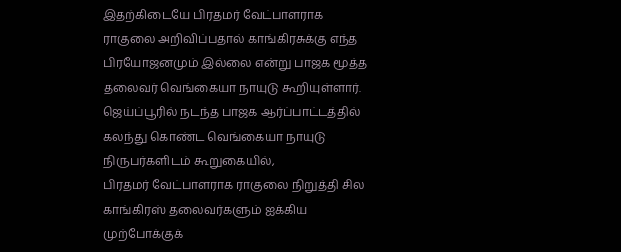இதற்கிடையே பிரதமர் வேட்பாளராக ராகுலை அறிவிப்பதால் காங்கிரசுக்கு எந்த பிரயோஜனமும் இல்லை என்று பாஜக மூத்த தலைவர் வெங்கையா நாயுடு கூறியுள்ளார்.
ஜெய்ப்பூரில் நடந்த பாஜக ஆர்ப்பாட்டத்தில் கலந்து கொண்ட வெங்கையா நாயுடு நிருபர்களிடம் கூறுகையில்,
பிரதமர் வேட்பாளராக ராகுலை நிறுத்தி சில காங்கிரஸ் தலைவர்களும் ஐக்கிய முற்போக்குக்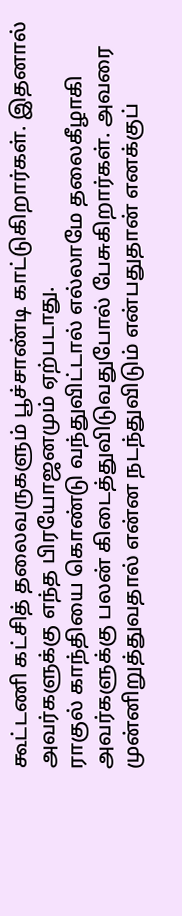கூட்டணி கட்சித் தலைவருகளும் பூச்சாண்டி காட்டுகிறார்கள். இதனால் அவர்களுக்கு எந்த பிரயோஜனமும் ஏற்படாது.
ராகுல் காந்தியை கொண்டு வந்துவிட்டால் எல்லாமே தலைகீழாகி அவர்களுக்கு பலன் கிடைத்துவிடுவதுபோல் பேசுகிறார்கள். அவரை முன்னிறுத்துவதால் என்ன நடந்துவிடும் என்பதுதான் எனக்குப்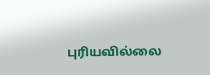புரியவில்லை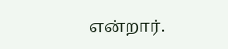என்றார்.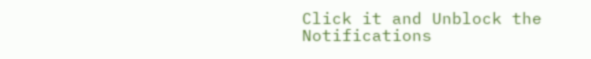Click it and Unblock the Notifications